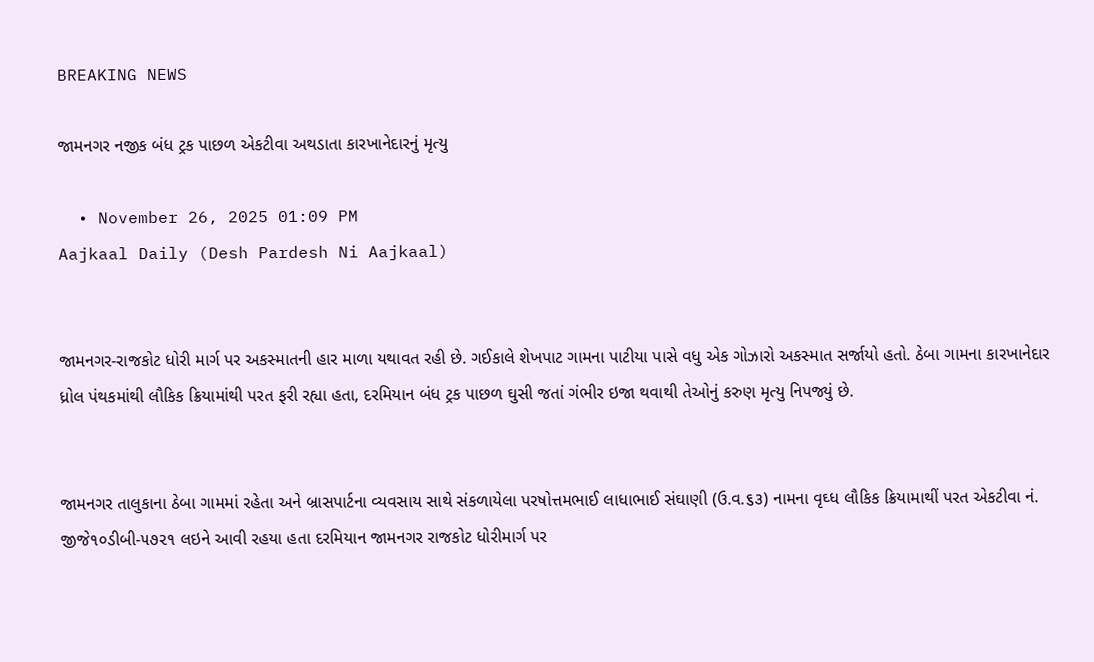BREAKING NEWS

જામનગર નજીક બંધ ટ્રક પાછળ એકટીવા અથડાતા કારખાનેદારનું મૃત્યુ

  • November 26, 2025 01:09 PM
Aajkaal Daily (Desh Pardesh Ni Aajkaal)


જામનગર-રાજકોટ ધોરી માર્ગ પર અકસ્માતની હાર માળા યથાવત રહી છે. ગઈકાલે શેખપાટ ગામના પાટીયા પાસે વધુ એક ગોઝારો અકસ્માત સર્જાયો હતો. ઠેબા ગામના કારખાનેદાર ધ્રોલ પંથકમાંથી લૌકિક ક્રિયામાંથી પરત ફરી રહ્યા હતા, દરમિયાન બંધ ટ્રક પાછળ ઘુસી જતાં ગંભીર ઇજા થવાથી તેઓનું કરુણ મૃત્યુ નિપજ્યું છે.


જામનગર તાલુકાના ઠેબા ગામમાં રહેતા અને બ્રાસપાર્ટના વ્યવસાય સાથે સંકળાયેલા પરષોત્તમભાઈ લાધાભાઈ સંઘાણી (ઉ.વ.૬૩) નામના વૃઘ્ધ લૌકિક ક્રિયામાથીં પરત એકટીવા નં. જીજે૧૦ડીબી-૫૭૨૧ લઇને આવી રહયા હતા દરમિયાન જામનગર રાજકોટ ધોરીમાર્ગ પર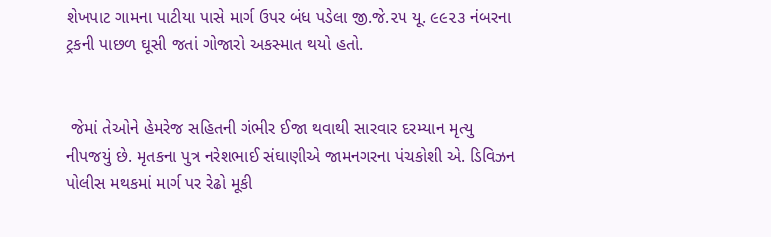શેખપાટ ગામના પાટીયા પાસે માર્ગ ઉપર બંધ પડેલા જી.જે.૨૫ યૂ. ૯૯૨૩ નંબરના ટ્રકની પાછળ ઘૂસી જતાં ગોજારો અકસ્માત થયો હતો.


 જેમાં તેઓને હેમરેજ સહિતની ગંભીર ઈજા થવાથી સારવાર દરમ્યાન મૃત્યુ નીપજયું છે. મૃતકના પુત્ર નરેશભાઈ સંઘાણીએ જામનગરના પંચકોશી એ. ડિવિઝન પોલીસ મથકમાં માર્ગ પર રેઢો મૂકી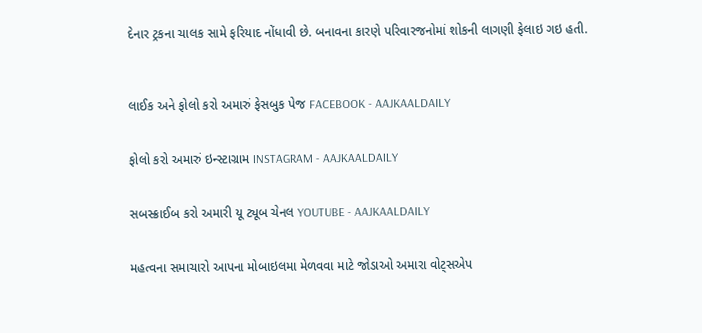દેનાર ટ્રકના ચાલક સામે ફરિયાદ નોંધાવી છે. બનાવના કારણે પરિવારજનોમાં શોકની લાગણી ફેલાઇ ગઇ હતી.



લાઈક અને ફોલો કરો અમારું ફેસબુક પેજ FACEBOOK - AAJKAALDAILY


ફોલો કરો અમારું ઇન્સ્ટાગ્રામ INSTAGRAM - AAJKAALDAILY


સબસ્ક્રાઈબ કરો અમારી યૂ ટ્યૂબ ચેનલ YOUTUBE - AAJKAALDAILY


મહત્વના સમાચારો આપના મોબાઇલમા મેળવવા માટે જોડાઓ અમારા વોટ્સએપ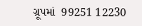ગ્રૂપમાં  99251 12230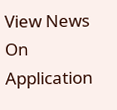View News On Application